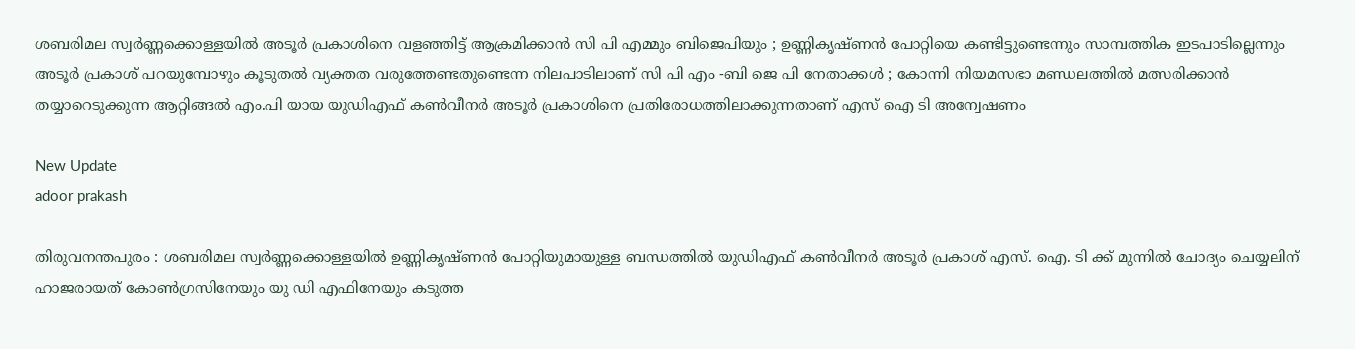ശബരിമല സ്വർണ്ണക്കൊള്ളയിൽ അടൂർ പ്രകാശിനെ വളഞ്ഞിട്ട് ആക്രമിക്കാൻ സി പി എമ്മും ബിജെപിയും ; ഉണ്ണികൃഷ്ണൻ പോറ്റിയെ കണ്ടിട്ടുണ്ടെന്നും സാമ്പത്തിക ഇടപാടില്ലെന്നും അടൂർ പ്രകാശ് പറയുമ്പോഴും കൂടുതൽ വ്യക്തത വരുത്തേണ്ടതുണ്ടെന്ന നിലപാടിലാണ് സി പി എം -ബി ജെ പി നേതാക്കൾ ; കോന്നി നിയമസഭാ മണ്ഡലത്തിൽ മത്സരിക്കാൻ തയ്യാറെടുക്കുന്ന ആറ്റിങ്ങൽ എം.പി യായ യുഡിഎഫ് കൺവീനർ അടൂർ പ്രകാശിനെ പ്രതിരോധത്തിലാക്കുന്നതാണ് എസ് ഐ ടി അന്വേഷണം

New Update
adoor prakash

തിരുവനന്തപുരം : ശബരിമല സ്വർണ്ണക്കൊള്ളയിൽ ഉണ്ണികൃഷ്ണൻ പോറ്റിയുമായുള്ള ബന്ധത്തിൽ യുഡിഎഫ് കൺവീനർ അടൂർ പ്രകാശ് എസ്. ഐ. ടി ക്ക് മുന്നിൽ ചോദ്യം ചെയ്യലിന് ഹാജരായത് കോൺഗ്രസിനേയും യു ഡി എഫിനേയും കടുത്ത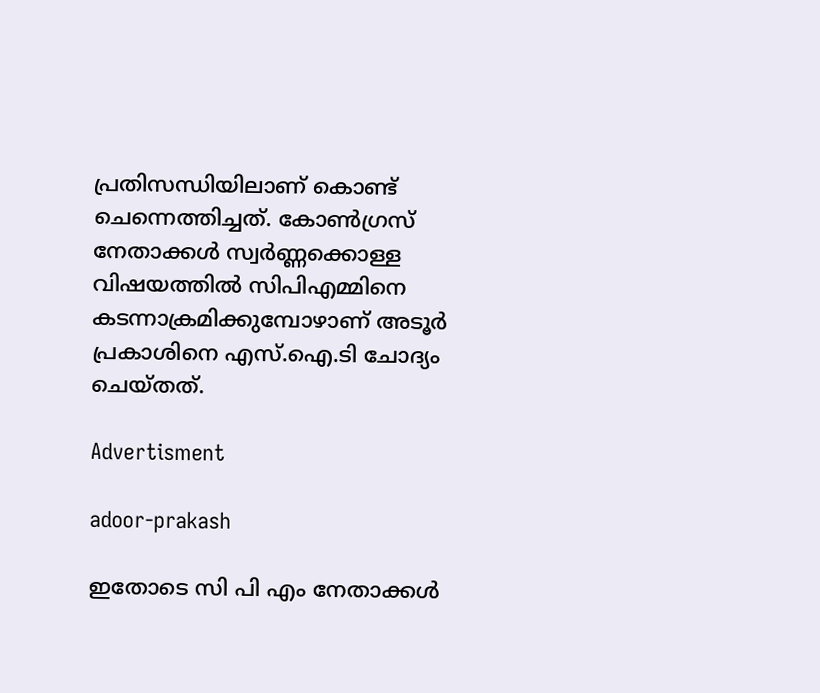പ്രതിസന്ധിയിലാണ് കൊണ്ട് ചെന്നെത്തിച്ചത്. കോൺഗ്രസ് നേതാക്കൾ സ്വർണ്ണക്കൊള്ള വിഷയത്തിൽ സിപിഎമ്മിനെ കടന്നാക്രമിക്കുമ്പോഴാണ് അടൂർ പ്രകാശിനെ എസ്.ഐ.ടി ചോദ്യം ചെയ്തത്.

Advertisment

adoor-prakash

ഇതോടെ സി പി എം നേതാക്കൾ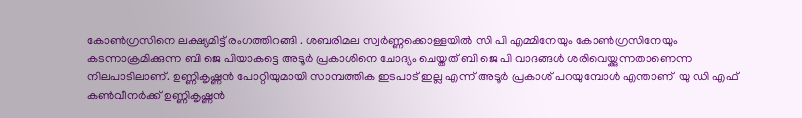കോൺഗ്രസിനെ ലക്ഷ്യമിട്ട് രംഗത്തിറങ്ങി . ശബരിമല സ്വർണ്ണക്കൊള്ളയിൽ സി പി എമ്മിനേയും കോൺഗ്രസിനേയും കടന്നാക്രമിക്കുന്ന ബി ജെ പിയാകട്ടെ അടൂർ പ്രകാശിനെ ചോദ്യം ചെയ്തത് ബി ജെ പി വാദങ്ങൾ ശരിവെയ്ക്കുന്നതാണെന്ന നിലപാടിലാണ്. ഉണ്ണികൃഷ്ണൻ പോറ്റിയുമായി സാമ്പത്തിക ഇടപാട് ഇല്ല എന്ന് അടൂർ പ്രകാശ് പറയുമ്പോൾ എന്താണ്  യു ഡി എഫ്  കൺവീനർക്ക് ഉണ്ണികൃഷ്ണൻ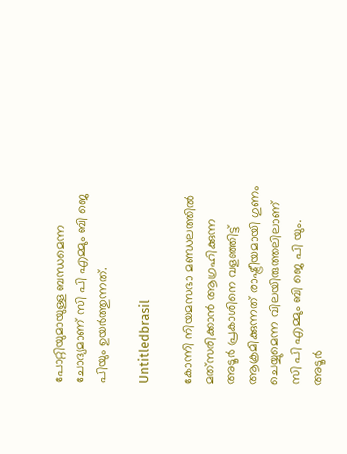പോറ്റിയുമായുള്ള ബന്ധമെന്ന ചോദ്യമാണ് സി പി എമ്മും ബി ജെ പിയും ഉയർത്തുന്നത്.

Untitledbrasil

കോന്നി നിയമസഭാ മണ്ഡലത്തിൽ മത്‌സരിക്കാൻ ആഗ്രഹിക്കുന്ന അടൂർ പ്രകാശിനെ വളഞ്ഞിട്ട് ആക്രമിക്കുന്നത് രാഷ്ട്രീയമായി ഗുണം ചെയ്യുമെന്ന വിലയിരുത്തലിലാണ് സി പി എമ്മും ബി ജെ പി യും. അടൂർ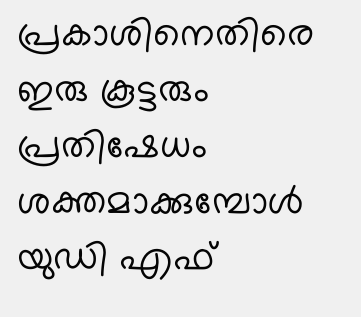പ്രകാശിനെതിരെ ഇരു കൂട്ടരും പ്രതിഷേധം ശക്തമാക്കുമ്പോൾ യുഡി എഫ്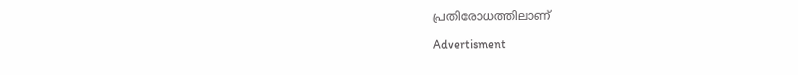പ്രതിരോധത്തിലാണ്

Advertisment